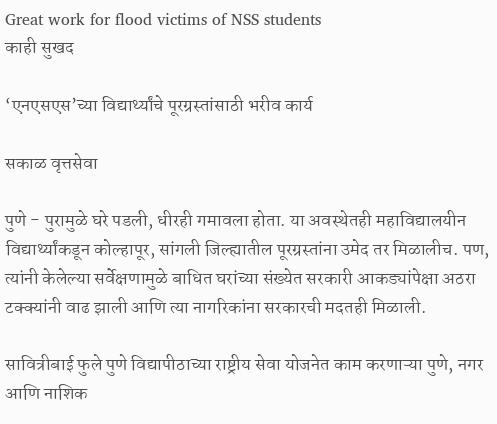Great work for flood victims of NSS students
काही सुखद

‘एनएसएस’च्या विद्यार्थ्यांचे पूरग्रस्तांसाठी भरीव कार्य

सकाळ वृत्तसेवा

पुणे - पुरामुळे घरे पडली, धीरही गमावला होता. या अवस्थेतही महाविद्यालयीन विद्यार्थ्यांकडून कोल्हापूर, सांगली जिल्ह्यातील पूरग्रस्तांना उमेद तर मिळालीच. पण, त्यांनी केलेल्या सर्वेक्षणामुळे बाधित घरांच्या संख्येत सरकारी आकड्यांपेक्षा अठरा टक्‍क्‍यांनी वाढ झाली आणि त्या नागरिकांना सरकारची मदतही मिळाली.

सावित्रीबाई फुले पुणे विद्यापीठाच्या राष्ट्रीय सेवा योजनेत काम करणाऱ्या पुणे, नगर आणि नाशिक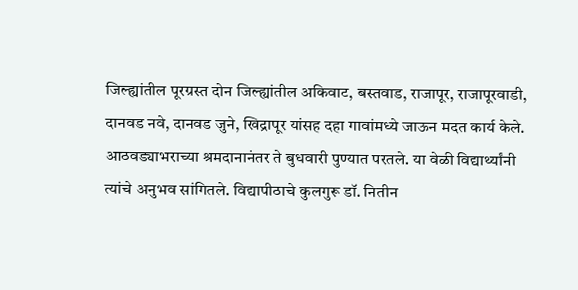जिल्ह्यांतील पूरग्रस्त दोन जिल्ह्यांतील अकिवाट, बस्तवाड, राजापूर, राजापूरवाडी, दानवड नवे, दानवड जुने, खिद्रापूर यांसह दहा गावांमध्ये जाऊन मदत कार्य केले. आठवड्याभराच्या श्रमदानानंतर ते बुधवारी पुण्यात परतले. या वेळी विद्यार्थ्यांनी त्यांचे अनुभव सांगितले. विद्यापीठाचे कुलगुरू डॉ. नितीन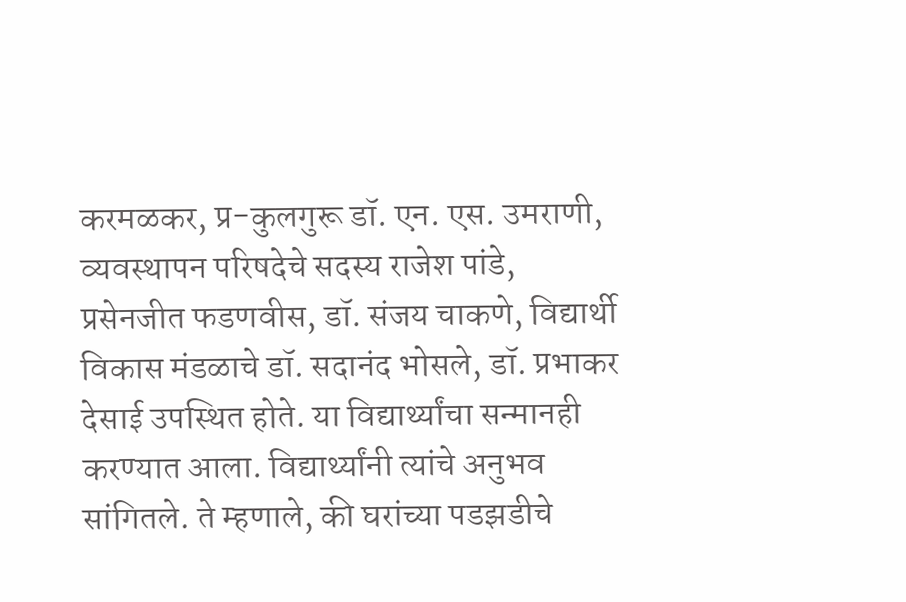करमळकर, प्र-कुलगुरू डॉ. एन. एस. उमराणी, व्यवस्थापन परिषदेचे सदस्य राजेश पांडे, प्रसेनजीत फडणवीस, डॉ. संजय चाकणे, विद्यार्थी विकास मंडळाचे डॉ. सदानंद भोसले, डॉ. प्रभाकर देसाई उपस्थित होते. या विद्यार्थ्यांचा सन्मानही करण्यात आला. विद्यार्थ्यांनी त्यांचे अनुभव सांगितले. ते म्हणाले, की घरांच्या पडझडीचे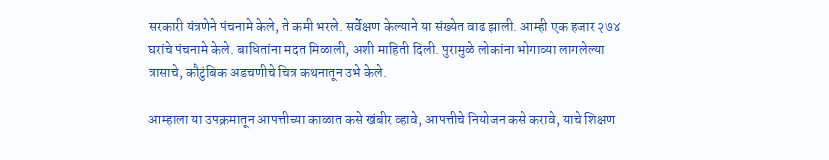सरकारी यंत्रणेने पंचनामे केले, ते कमी भरले. सर्वेक्षण केल्याने या संख्येत वाढ झाली. आम्ही एक हजार २७४ घरांचे पंचनामे केले. बाधितांना मदत मिळाली, अशी माहिती दिली. पुरामुळे लोकांना भोगाव्या लागलेल्या त्रासाचे, कौटुंबिक अडचणीचे चित्र कथनातून उभे केले.

आम्हाला या उपक्रमातून आपत्तीच्या काळात कसे खंबीर व्हावे, आपत्तीचे नियोजन कसे करावे, याचे शिक्षण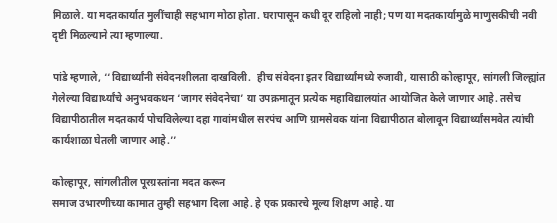मिळाले. या मदतकार्यात मुलींचाही सहभाग मोठा होता. घरापासून कधी दूर राहिलो नाही; पण या मदतकार्यामुळे माणुसकीची नवी दृष्टी मिळल्याने त्या म्हणाल्या.

पांडे म्हणाले, ‘‘विद्यार्थ्यांनी संवेदनशीलता दाखविली.  हीच संवेदना इतर विद्यार्थ्यांमध्ये रुजावी, यासाठी कोल्हापूर, सांगली जिल्ह्यांत गेलेल्या विद्यार्थ्यांचे अनुभवकथन ‘जागर संवेदनेचा’ या उपक्रमातून प्रत्येक महाविद्यालयांत आयोजित केले जाणार आहे. तसेच विद्यापीठातील मदतकार्य पोचविलेल्या दहा गावांमधील सरपंच आणि ग्रामसेवक यांना विद्यापीठात बोलावून विद्यार्थ्यांसमवेत त्यांची कार्यशाळा घेतली जाणार आहे.’’

कोल्हापूर, सांगलीतील पूरग्रस्तांना मदत करून
समाज उभारणीच्या कामात तुम्ही सहभाग दिला आहे. हे एक प्रकारचे मूल्य शिक्षण आहे. या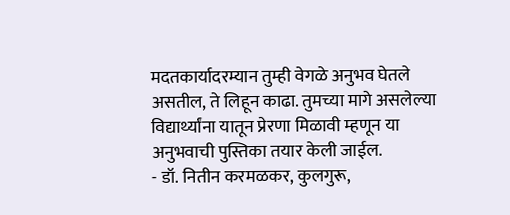मदतकार्यादरम्यान तुम्ही वेगळे अनुभव घेतले असतील, ते लिहून काढा. तुमच्या मागे असलेल्या विद्यार्थ्यांना यातून प्रेरणा मिळावी म्हणून या  अनुभवाची पुस्तिका तयार केली जाईल.
- डॉ. नितीन करमळकर, कुलगुरू,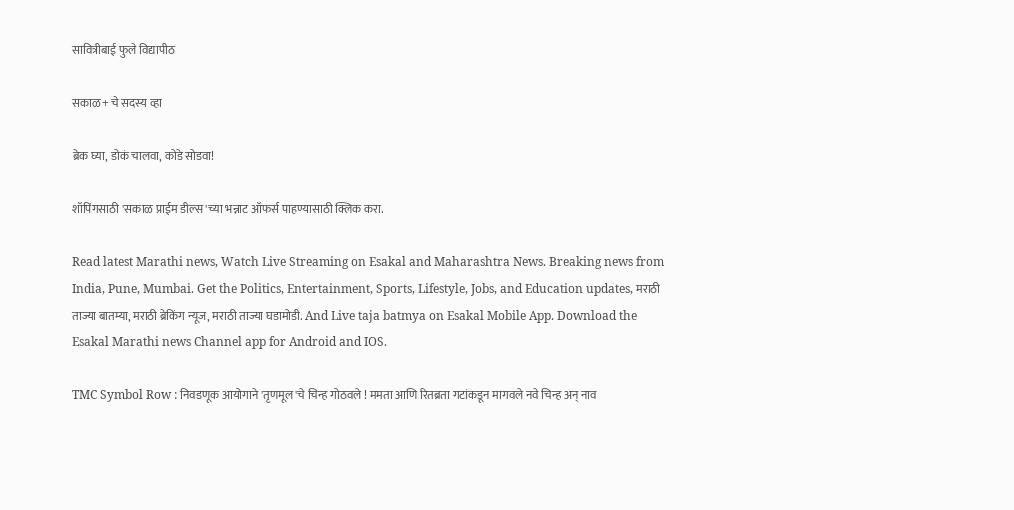सावित्रीबाई फुले विद्यापीठ

सकाळ+ चे सदस्य व्हा

ब्रेक घ्या, डोकं चालवा, कोडे सोडवा!

शॉपिंगसाठी 'सकाळ प्राईम डील्स'च्या भन्नाट ऑफर्स पाहण्यासाठी क्लिक करा.

Read latest Marathi news, Watch Live Streaming on Esakal and Maharashtra News. Breaking news from India, Pune, Mumbai. Get the Politics, Entertainment, Sports, Lifestyle, Jobs, and Education updates, मराठी ताज्या बातम्या, मराठी ब्रेकिंग न्यूज, मराठी ताज्या घडामोडी. And Live taja batmya on Esakal Mobile App. Download the Esakal Marathi news Channel app for Android and IOS.

TMC Symbol Row : निवडणूक आयोगाने 'तृणमूल'चे चिन्ह गोठवले ! ममता आणि रितब्रता गटांकडून मागवले नवे चिन्ह अन् नाव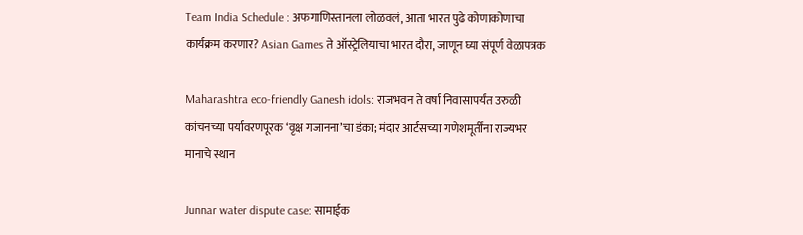Team India Schedule : अफगाणिस्तानला लोळवलं, आता भारत पुढे कोणाकोणाचा कार्यक्रम करणार? Asian Games ते ऑस्ट्रेलियाचा भारत दौरा, जाणून घ्या संपूर्ण वेळापत्रक

Maharashtra eco-friendly Ganesh idols: राजभवन ते वर्षा निवासापर्यंत उरुळी कांचनच्या पर्यावरणपूरक ‘वृक्ष गजानना’चा डंका; मंदार आर्टसच्या गणेशमूर्तींना राज्यभर मानाचे स्थान

Junnar water dispute case: सामाईक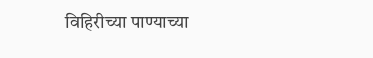विहिरीच्या पाण्याच्या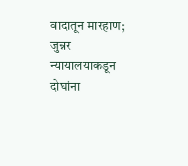वादातून मारहाण; जुन्नर न्यायालयाकडून दोघांना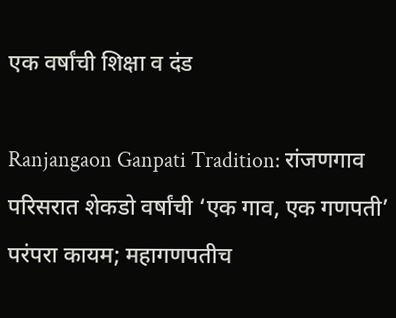एक वर्षांची शिक्षा व दंड

Ranjangaon Ganpati Tradition: रांजणगाव परिसरात शेकडो वर्षांची ‘एक गाव, एक गणपती’ परंपरा कायम; महागणपतीच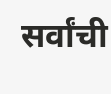सर्वांची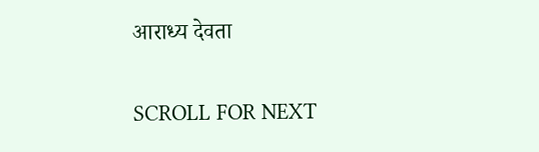आराध्य देवता

SCROLL FOR NEXT